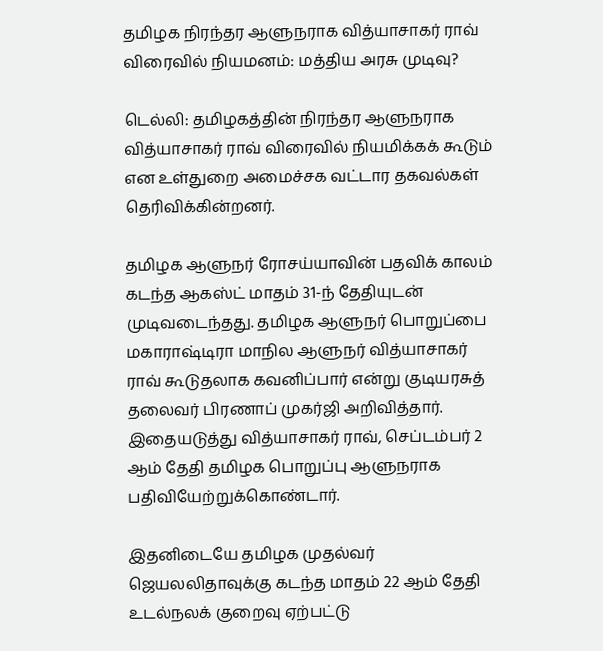தமிழக நிரந்தர ஆளுநராக வித்யாசாகர் ராவ் விரைவில் நியமனம்: மத்திய அரசு முடிவு?

டெல்லி: தமிழகத்தின் நிரந்தர ஆளுநராக வித்யாசாகர் ராவ் விரைவில் நியமிக்கக் கூடும் என உள்துறை அமைச்சக வட்டார தகவல்கள் தெரிவிக்கின்றனர்.

தமிழக ஆளுநர் ரோசய்யாவின் பதவிக் காலம் கடந்த ஆகஸ்ட் மாதம் 31-ந் தேதியுடன் முடிவடைந்தது. தமிழக ஆளுநர் பொறுப்பை மகாராஷ்டிரா மாநில ஆளுநர் வித்யாசாகர் ராவ் கூடுதலாக கவனிப்பார் என்று குடியரசுத் தலைவர் பிரணாப் முகர்ஜி அறிவித்தார். இதையடுத்து வித்யாசாகர் ராவ், செப்டம்பர் 2 ஆம் தேதி தமிழக பொறுப்பு ஆளுநராக பதிவியேற்றுக்கொண்டார்.

இதனிடையே தமிழக முதல்வர் ஜெயலலிதாவுக்கு கடந்த மாதம் 22 ஆம் தேதி உடல்நலக் குறைவு ஏற்பட்டு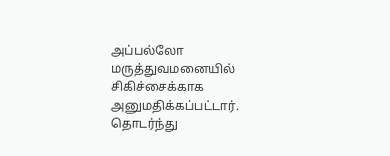அப்பல்லோ மருத்துவமனையில் சிகிச்சைக்காக அனுமதிக்கப்பட்டார். தொடர்ந்து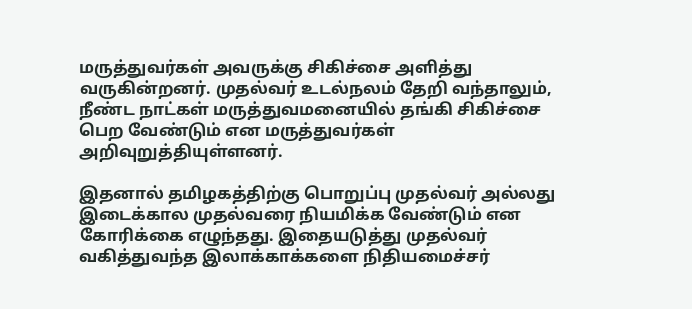மருத்துவர்கள் அவருக்கு சிகிச்சை அளித்து வருகின்றனர். முதல்வர் உடல்நலம் தேறி வந்தாலும், நீண்ட நாட்கள் மருத்துவமனையில் தங்கி சிகிச்சை பெற வேண்டும் என மருத்துவர்கள் அறிவுறுத்தியுள்ளனர்.

இதனால் தமிழகத்திற்கு பொறுப்பு முதல்வர் அல்லது இடைக்கால முதல்வரை நியமிக்க வேண்டும் என கோரிக்கை எழுந்தது. இதையடுத்து முதல்வர் வகித்துவந்த இலாக்காக்களை நிதியமைச்சர்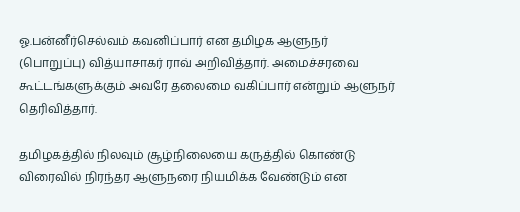ஓ.பன்னீர்செல்வம் கவனிப்பார் என தமிழக ஆளுநர் (பொறுப்பு) வித்யாசாகர் ராவ் அறிவித்தார். அமைச்சரவை கூட்டங்களுக்கும் அவரே தலைமை வகிப்பார் என்றும் ஆளுநர் தெரிவித்தார்.

தமிழகத்தில் நிலவும் சூழ்நிலையை கருத்தில் கொண்டு விரைவில் நிரந்தர ஆளுநரை நியமிக்க வேண்டும் என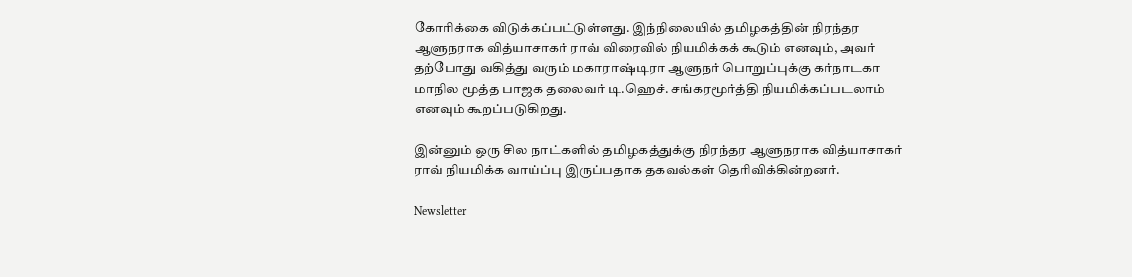கோரிக்கை விடுக்கப்பட்டுள்ளது. இந்நிலையில் தமிழகத்தின் நிரந்தர ஆளுநராக வித்யாசாகர் ராவ் விரைவில் நியமிக்கக் கூடும் எனவும், அவர் தற்போது வகித்து வரும் மகாராஷ்டிரா ஆளுநர் பொறுப்புக்கு கர்நாடகா மாநில மூத்த பாஜக தலைவர் டி.ஹெச். சங்கரமூர்த்தி நியமிக்கப்படலாம் எனவும் கூறப்படுகிறது.

இன்னும் ஒரு சில நாட்களில் தமிழகத்துக்கு நிரந்தர ஆளுநராக வித்யாசாகர் ராவ் நியமிக்க வாய்ப்பு இருப்பதாக தகவல்கள் தெரிவிக்கின்றனர்.

Newsletter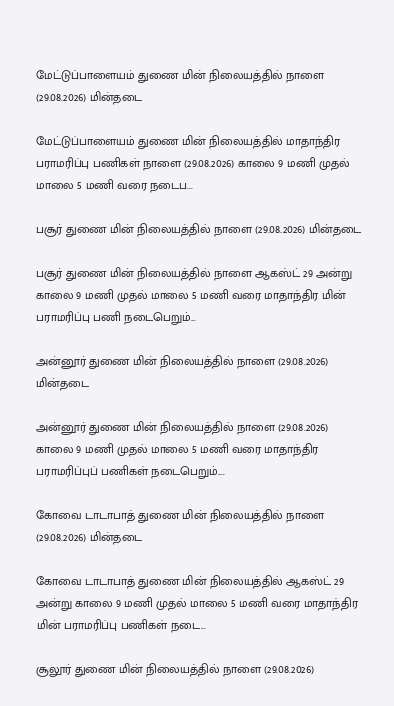மேட்டுப்பாளையம் துணை மின் நிலையத்தில் நாளை (29.08.2026) மின்தடை

மேட்டுப்பாளையம் துணை மின் நிலையத்தில் மாதாந்திர பராமரிப்பு பணிகள் நாளை (29.08.2026) காலை 9 மணி முதல் மாலை 5 மணி வரை நடைப...

பசூர் துணை மின் நிலையத்தில் நாளை (29.08.2026) மின்தடை

பசூர் துணை மின் நிலையத்தில் நாளை ஆகஸ்ட் 29 அன்று காலை 9 மணி முதல் மாலை 5 மணி வரை மாதாந்திர மின் பராமரிப்பு பணி நடைபெறும்...

அன்னூர் துணை மின் நிலையத்தில் நாளை (29.08.2026) மின்தடை

அன்னூர் துணை மின் நிலையத்தில் நாளை (29.08.2026) காலை 9 மணி முதல் மாலை 5 மணி வரை மாதாந்திர பராமரிப்புப் பணிகள் நடைபெறும்....

கோவை டாடாபாத் துணை மின் நிலையத்தில் நாளை (29.08.2026) மின்தடை

கோவை டாடாபாத் துணை மின் நிலையத்தில் ஆகஸ்ட் 29 அன்று காலை 9 மணி முதல் மாலை 5 மணி வரை மாதாந்திர மின் பராமரிப்பு பணிகள் நடை...

சூலூர் துணை மின் நிலையத்தில் நாளை (29.08.2026)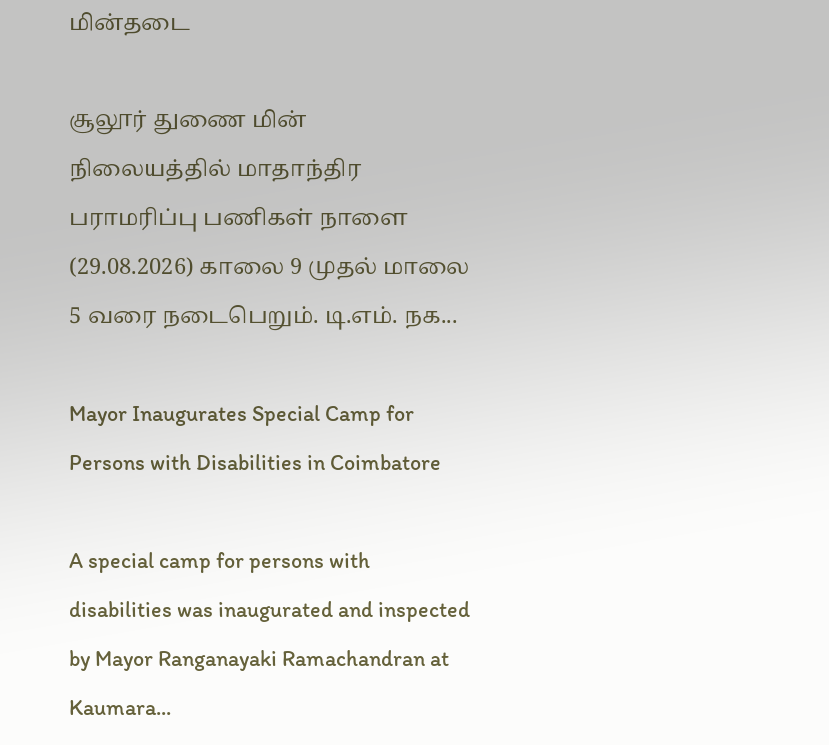மின்தடை

சூலூர் துணை மின் நிலையத்தில் மாதாந்திர பராமரிப்பு பணிகள் நாளை (29.08.2026) காலை 9 முதல் மாலை 5 வரை நடைபெறும். டி.எம். நக...

Mayor Inaugurates Special Camp for Persons with Disabilities in Coimbatore

A special camp for persons with disabilities was inaugurated and inspected by Mayor Ranganayaki Ramachandran at Kaumara...